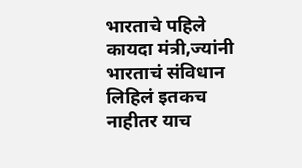भारताचे पहिले कायदा मंत्री,ज्यांनी भारताचं संविधान लिहिलं इतकच नाहीतर याच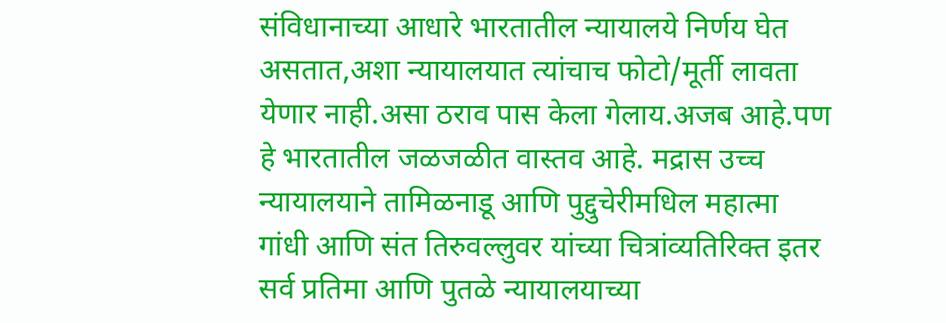संविधानाच्या आधारे भारतातील न्यायालये निर्णय घेत असतात,अशा न्यायालयात त्यांचाच फोटो/मूर्ती लावता येणार नाही.असा ठराव पास केला गेलाय.अजब आहे.पण हे भारतातील जळजळीत वास्तव आहे. मद्रास उच्च न्यायालयाने तामिळनाडू आणि पुद्दुचेरीमधिल महात्मा गांधी आणि संत तिरुवल्लुवर यांच्या चित्रांव्यतिरिक्त इतर सर्व प्रतिमा आणि पुतळे न्यायालयाच्या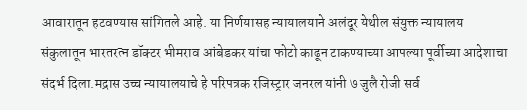आवारातून हटवण्यास सांगितले आहे. या निर्णयासह न्यायालयाने अलंदूर येथील संयुक्त न्यायालय संकुलातून भारतरत्न डॉक्टर भीमराव आंबेडकर यांचा फोटो काढून टाकण्याच्या आपल्या पूर्वीच्या आदेशाचा संदर्भ दिला.मद्रास उच्च न्यायालयाचे हे परिपत्रक रजिस्ट्रार जनरल यांनी ७ जुलै रोजी सर्व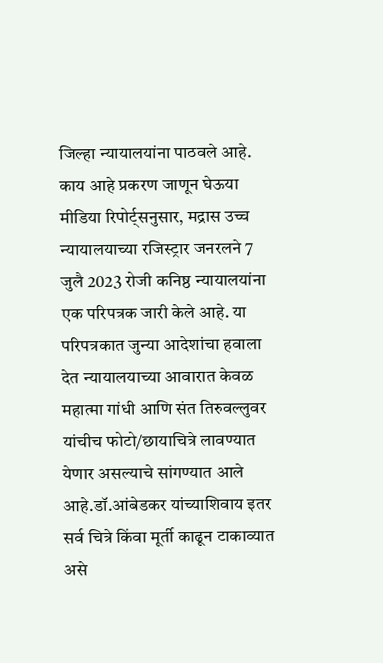जिल्हा न्यायालयांना पाठवले आहे.
काय आहे प्रकरण जाणून घेऊया
मीडिया रिपोर्ट्सनुसार, मद्रास उच्च न्यायालयाच्या रजिस्ट्रार जनरलने 7 जुलै 2023 रोजी कनिष्ठ न्यायालयांना एक परिपत्रक जारी केले आहे. या परिपत्रकात जुन्या आदेशांचा हवाला देत न्यायालयाच्या आवारात केवळ महात्मा गांधी आणि संत तिरुवल्लुवर यांचीच फोटो/छायाचित्रे लावण्यात येणार असल्याचे सांगण्यात आले आहे.डॉ.आंबेडकर यांच्याशिवाय इतर सर्व चित्रे किंवा मूर्ती काढून टाकाव्यात असे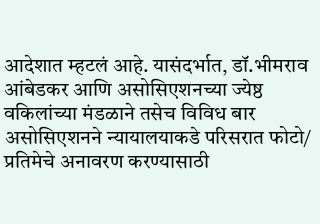आदेशात म्हटलं आहे. यासंदर्भात, डॉ.भीमराव आंबेडकर आणि असोसिएशनच्या ज्येष्ठ वकिलांच्या मंडळाने तसेच विविध बार असोसिएशनने न्यायालयाकडे परिसरात फोटो/ प्रतिमेचे अनावरण करण्यासाठी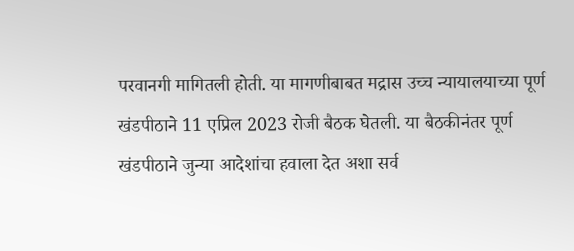परवानगी मागितली होती. या मागणीबाबत मद्रास उच्च न्यायालयाच्या पूर्ण खंडपीठाने 11 एप्रिल 2023 रोजी बैठक घेतली. या बैठकीनंतर पूर्ण खंडपीठाने जुन्या आदेशांचा हवाला देत अशा सर्व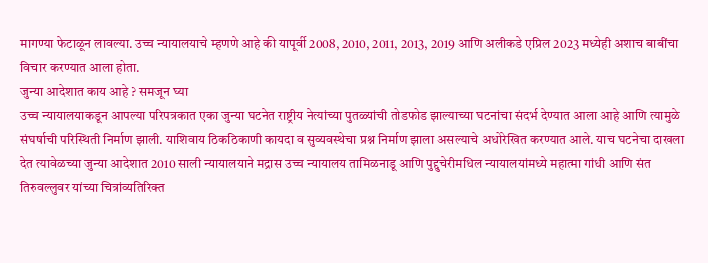मागण्या फेटाळून लावल्या. उच्च न्यायालयाचे म्हणणे आहे की यापूर्वी 2008, 2010, 2011, 2013, 2019 आणि अलीकडे एप्रिल 2023 मध्येही अशाच बाबींचा विचार करण्यात आला होता.
जुन्या आदेशात काय आहे ? समजून घ्या
उच्च न्यायालयाकडून आपल्या परिपत्रकात एका जुन्या घटनेत राष्ट्रीय नेत्यांच्या पुतळ्यांची तोडफोड झाल्याच्या घटनांचा संदर्भ देण्यात आला आहे आणि त्यामुळे संघर्षाची परिस्थिती निर्माण झाली. याशिवाय ठिकठिकाणी कायदा व सुव्यवस्थेचा प्रश्न निर्माण झाला असल्याचे अधोरेखित करण्यात आले. याच घटनेचा दाखला देत त्यावेळच्या जुन्या आदेशात 2010 साली न्यायालयाने मद्रास उच्च न्यायालय तामिळनाडू आणि पुद्दुचेरीमधिल न्यायालयांमध्ये महात्मा गांधी आणि संत तिरुवल्लुवर यांच्या चित्रांव्यतिरिक्त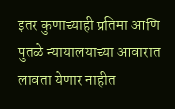इतर कुणाच्याही प्रतिमा आणि पुतळे न्यायालयाच्या आवारात लावता येणार नाहीत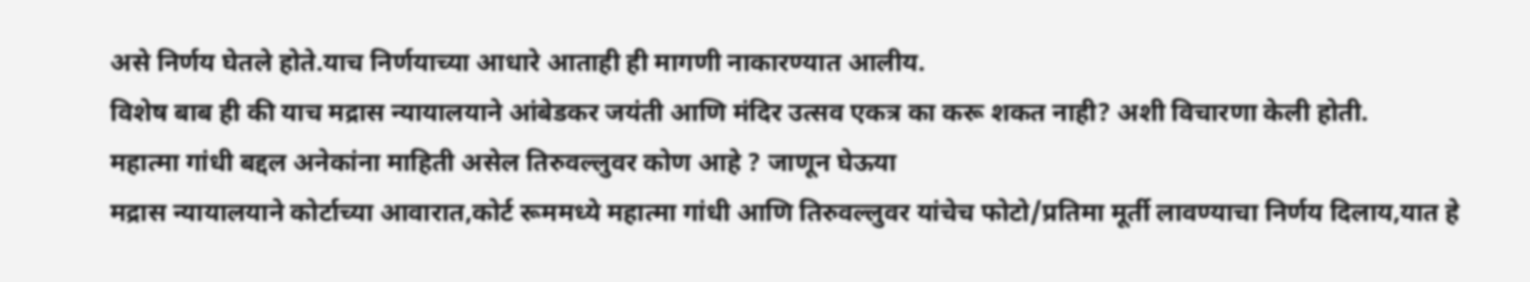असे निर्णय घेतले होते.याच निर्णयाच्या आधारे आताही ही मागणी नाकारण्यात आलीय.
विशेष बाब ही की याच मद्रास न्यायालयाने आंबेडकर जयंती आणि मंदिर उत्सव एकत्र का करू शकत नाही? अशी विचारणा केली होती.
महात्मा गांधी बद्दल अनेकांना माहिती असेल तिरुवल्लुवर कोण आहे ? जाणून घेऊया
मद्रास न्यायालयाने कोर्टाच्या आवारात,कोर्ट रूममध्ये महात्मा गांधी आणि तिरुवल्लुवर यांचेच फोटो/प्रतिमा मूर्ती लावण्याचा निर्णय दिलाय,यात हे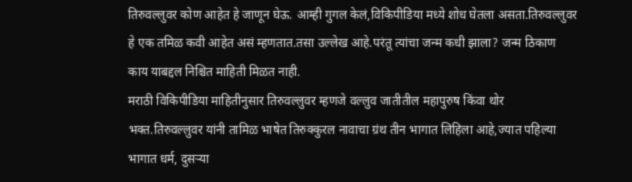तिरुवल्लुवर कोण आहेत हे जाणून घेऊ. आम्ही गुगल केलं,विकिपीडिया मध्ये शोध घेतला असता.तिरुवल्लुवर हे एक तमिळ कवी आहेत असं म्हणतात.तसा उल्लेख आहे.परंतू त्यांचा जन्म कधी झाला? जन्म ठिकाण काय याबद्दल निश्चित माहिती मिळत नाही.
मराठी विकिपीडिया माहितीनुसार तिरुवल्लुवर म्हणजे वल्लुव जातीतील महापुरुष किंवा थोर भक्त.तिरुवल्लुवर यांनी तामिळ भाषेत तिरुक्कुरल नावाचा ग्रंथ तीन भागात लिहिला आहे,ज्यात पहिल्या भागात धर्म, दुसऱ्या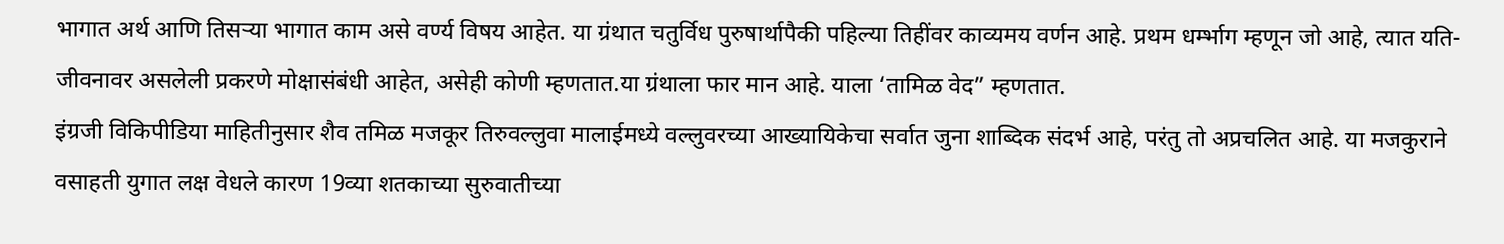भागात अर्थ आणि तिसऱ्या भागात काम असे वर्ण्य विषय आहेत. या ग्रंथात चतुर्विध पुरुषार्थापैकी पहिल्या तिहींवर काव्यमय वर्णन आहे. प्रथम धर्म्भाग म्हणून जो आहे, त्यात यति-जीवनावर असलेली प्रकरणे मोक्षासंबंधी आहेत, असेही कोणी म्हणतात.या ग्रंथाला फार मान आहे. याला ‘तामिळ वेद” म्हणतात.
इंग्रजी विकिपीडिया माहितीनुसार शैव तमिळ मजकूर तिरुवल्लुवा मालाईमध्ये वल्लुवरच्या आख्यायिकेचा सर्वात जुना शाब्दिक संदर्भ आहे, परंतु तो अप्रचलित आहे. या मजकुराने वसाहती युगात लक्ष वेधले कारण 19व्या शतकाच्या सुरुवातीच्या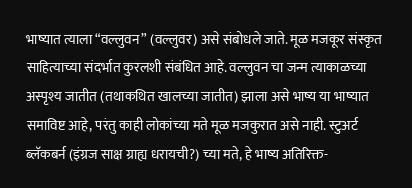भाष्यात त्याला “वल्लुवन” (वल्लुवर) असे संबोधले जाते. मूळ मजकूर संस्कृत साहित्याच्या संदर्भात कुरलशी संबंधित आहे. वल्लुवन चा जन्म त्याकाळच्या अस्पृश्य जातीत (तथाकथित खालच्या जातीत) झाला असे भाष्य या भाष्यात समाविष्ट आहे, परंतु काही लोकांच्या मते मूळ मजकुरात असे नाही. स्टुअर्ट ब्लॅकबर्न (इंग्रज साक्ष ग्राह्य धरायची?) च्या मते, हे भाष्य अतिरिक्त-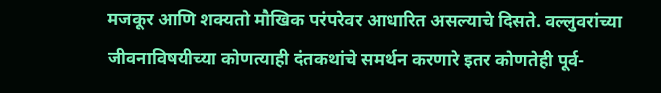मजकूर आणि शक्यतो मौखिक परंपरेवर आधारित असल्याचे दिसते. वल्लुवरांच्या जीवनाविषयीच्या कोणत्याही दंतकथांचे समर्थन करणारे इतर कोणतेही पूर्व-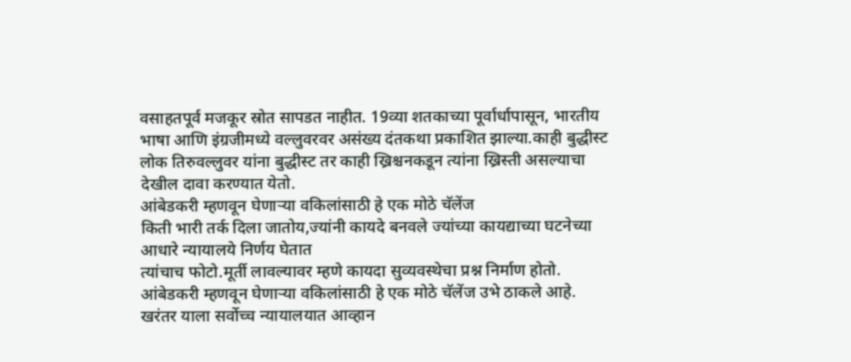वसाहतपूर्व मजकूर स्रोत सापडत नाहीत. 19व्या शतकाच्या पूर्वार्धापासून, भारतीय भाषा आणि इंग्रजीमध्ये वल्लुवरवर असंख्य दंतकथा प्रकाशित झाल्या.काही बुद्धीस्ट लोक तिरुवल्लुवर यांना बुद्धीस्ट तर काही ख्रिश्चनकडून त्यांना ख्रिस्ती असल्याचा देखील दावा करण्यात येतो.
आंबेडकरी म्हणवून घेणाऱ्या वकिलांसाठी हे एक मोठे चॅलेंज
किती भारी तर्क दिला जातोय,ज्यांनी कायदे बनवले ज्यांच्या कायद्याच्या घटनेच्या आधारे न्यायालये निर्णय घेतात
त्यांचाच फोटो.मूर्ती लावल्यावर म्हणे कायदा सुव्यवस्थेचा प्रश्न निर्माण होतो.
आंबेडकरी म्हणवून घेणाऱ्या वकिलांसाठी हे एक मोठे चॅलेंज उभे ठाकले आहे.
खरंतर याला सर्वोच्च न्यायालयात आव्हान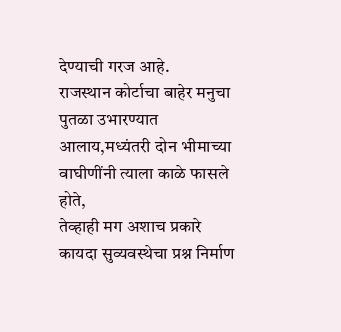देण्याची गरज आहे.
राजस्थान कोर्टाचा बाहेर मनुचा पुतळा उभारण्यात आलाय,मध्यंतरी दोन भीमाच्या वाघीणींनी त्याला काळे फासले होते,
तेव्हाही मग अशाच प्रकारे कायदा सुव्यवस्थेचा प्रश्न निर्माण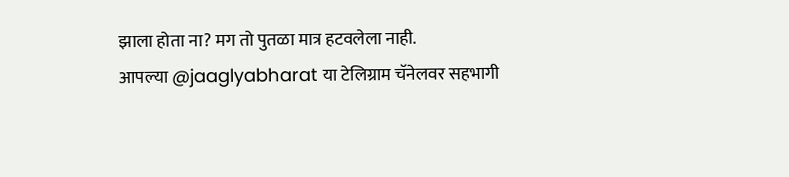झाला होता ना? मग तो पुतळा मात्र हटवलेला नाही.
आपल्या @jaaglyabharat या टेलिग्राम चॅनेलवर सहभागी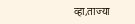व्हा,ताज्या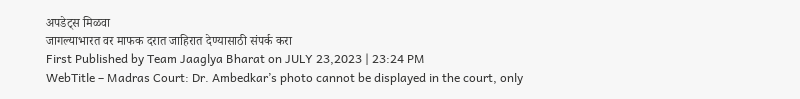अपडेट्स मिळवा
जागल्याभारत वर माफक दरात जाहिरात देण्यासाठी संपर्क करा
First Published by Team Jaaglya Bharat on JULY 23,2023 | 23:24 PM
WebTitle – Madras Court: Dr. Ambedkar’s photo cannot be displayed in the court, only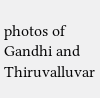photos of Gandhi and Thiruvalluvar